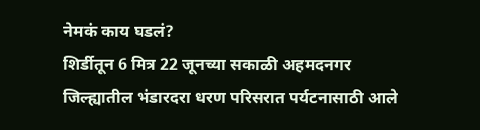नेमकं काय घडलं?
शिर्डीतून 6 मित्र 22 जूनच्या सकाळी अहमदनगर जिल्ह्यातील भंडारदरा धरण परिसरात पर्यटनासाठी आले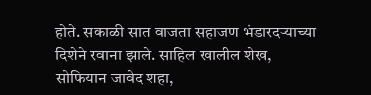होते. सकाळी सात वाजता सहाजण भंडारदऱ्याच्या दिशेने रवाना झाले. साहिल खालील शेख, सोफियान जावेद शहा,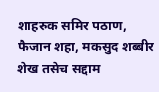शाहरुक समिर पठाण, फैजान शहा, मकसुद शब्बीर शेख तसेच सद्दाम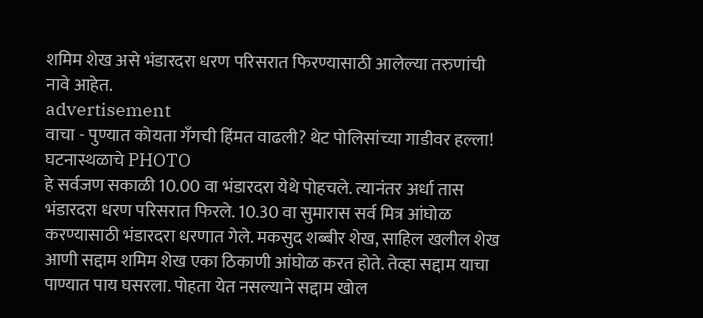शमिम शेख असे भंडारदरा धरण परिसरात फिरण्यासाठी आलेल्या तरुणांची नावे आहेत.
advertisement
वाचा - पुण्यात कोयता गँगची हिंमत वाढली? थेट पोलिसांच्या गाडीवर हल्ला! घटनास्थळाचे PHOTO
हे सर्वजण सकाळी 10.00 वा भंडारदरा येथे पोहचले. त्यानंतर अर्धा तास भंडारदरा धरण परिसरात फिरले. 10.30 वा सुमारास सर्व मित्र आंघोळ करण्यासाठी भंडारदरा धरणात गेले. मकसुद शब्बीर शेख, साहिल खलील शेख आणी सद्दाम शमिम शेख एका ठिकाणी आंघोळ करत होते. तेव्हा सद्दाम याचा पाण्यात पाय घसरला. पोहता येत नसल्याने सद्दाम खोल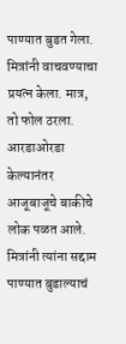पाण्यात बुडत गेला. मित्रांनी वाचवण्याचा प्रयत्न केला. मात्र, तो फोल ठरला. आरडाओरडा केल्यानंतर आजूबाजूचे बाकीचे लोक पळत आले. मित्रांनी त्यांना सद्दाम पाण्यात बुडाल्याचं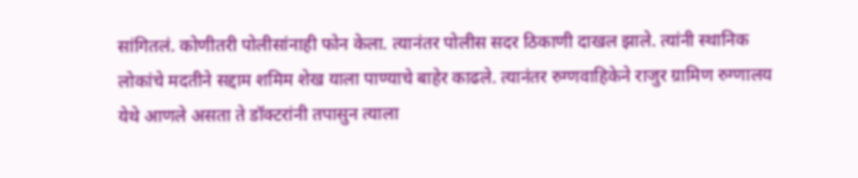सांगितलं. कोणीतरी पोलीसांनाही फोन केला. त्यानंतर पोलीस सदर ठिकाणी दाखल झाले. त्यांनी स्थानिक लोकांचे मदतीने सद्दाम शमिम शेख याला पाण्याचे बाहेर काढले. त्यानंतर रुग्णवाहिकेने राजुर ग्रामिण रुग्णालय येथे आणले असता ते डॉक्टरांनी तपासुन त्याला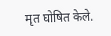मृत घोषित केले.